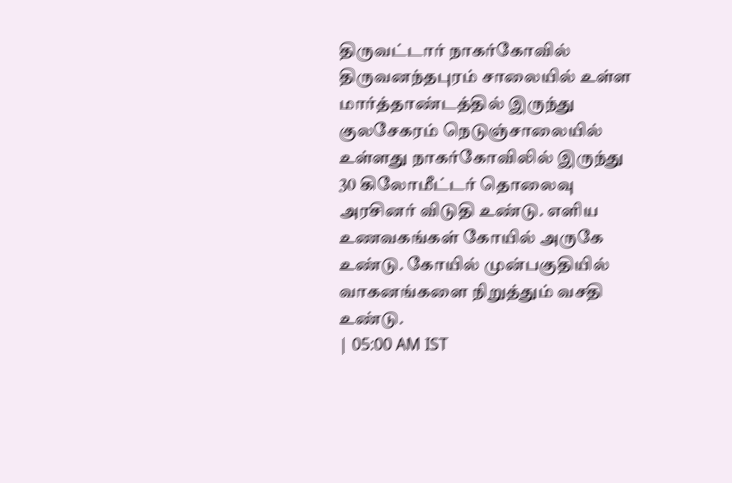திருவட்டார் நாகர்கோவில் திருவனந்தபுரம் சாலையில் உள்ள மார்த்தாண்டத்தில் இருந்து குலசேகரம் நெடுஞ்சாலையில் உள்ளது நாகர்கோவிலில் இருந்து 30 கிலோமீட்டர் தொலைவு அரசினர் விடுதி உண்டு. எளிய உணவகங்கள் கோயில் அருகே உண்டு. கோயில் முன்பகுதியில் வாகனங்களை நிறுத்தும் வசதி உண்டு.
| 05:00 AM IST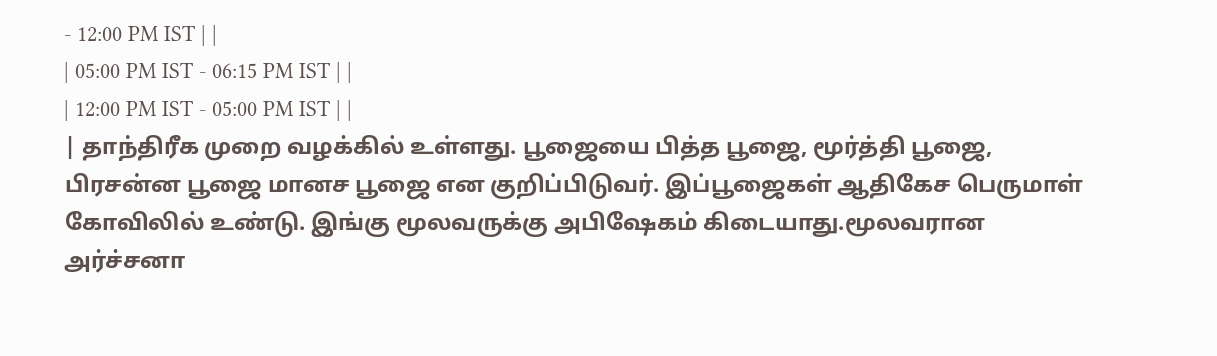- 12:00 PM IST | |
| 05:00 PM IST - 06:15 PM IST | |
| 12:00 PM IST - 05:00 PM IST | |
| தாந்திரீக முறை வழக்கில் உள்ளது. பூஜையை பித்த பூஜை, மூர்த்தி பூஜை, பிரசன்ன பூஜை மானச பூஜை என குறிப்பிடுவர். இப்பூஜைகள் ஆதிகேச பெருமாள் கோவிலில் உண்டு. இங்கு மூலவருக்கு அபிஷேகம் கிடையாது.மூலவரான அர்ச்சனா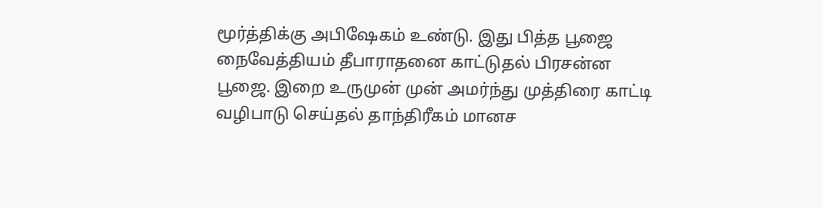மூர்த்திக்கு அபிஷேகம் உண்டு. இது பித்த பூஜை நைவேத்தியம் தீபாராதனை காட்டுதல் பிரசன்ன பூஜை. இறை உருமுன் முன் அமர்ந்து முத்திரை காட்டி வழிபாடு செய்தல் தாந்திரீகம் மானச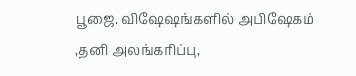பூஜை. விஷேஷங்களில் அபிஷேகம் ,தனி அலங்கரிப்பு,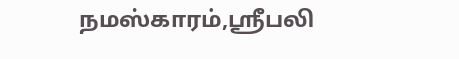நமஸ்காரம்,ஸ்ரீபலி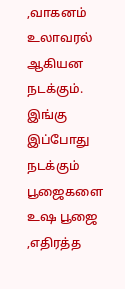,வாகனம் உலாவரல் ஆகியன நடக்கும். இங்கு இப்போது நடக்கும் பூஜைகளை உஷ பூஜை ,எதிரத்த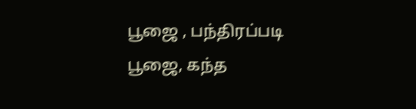பூஜை , பந்திரப்படி பூஜை, கந்த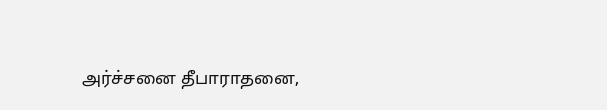அர்ச்சனை தீபாராதனை,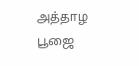அத்தாழ பூஜை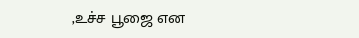,உச்ச பூஜை என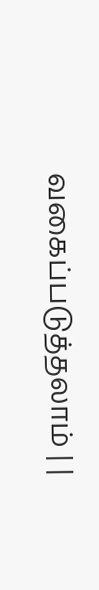வகைப்படுத்தலாம் | |